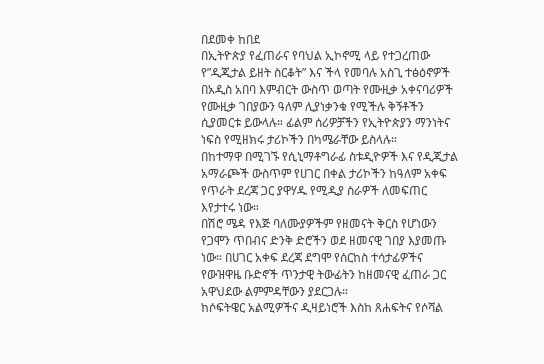በደመቀ ከበደ
በኢትዮጵያ የፈጠራና የባህል ኢኮኖሚ ላይ የተጋረጠው የ”ዲጂታል ይዘት ስርቆት” እና ችላ የመባሉ አስጊ ተፅዕኖዎች
በአዲስ አበባ እምብርት ውስጥ ወጣት የሙዚቃ አቀናባሪዎች የሙዚቃ ገበያውን ዓለም ሊያነቃንቁ የሚችሉ ቅኝቶችን ሲያመርቱ ይውላሉ። ፊልም ሰሪዎቻችን የኢትዮጵያን ማንነትና ነፍስ የሚዘክሩ ታሪኮችን በካሜራቸው ይስላሉ።
በከተማዋ በሚገኙ የሲኒማቶግራፊ ስቱዲዮዎች እና የዲጂታል አማራጮች ውስጥም የሀገር በቀል ታሪኮችን ከዓለም አቀፍ የጥራት ደረጃ ጋር ያዋሃዱ የሚዲያ ስራዎች ለመፍጠር እየታተሩ ነው።
በሽሮ ሜዳ የእጅ ባለሙያዎችም የዘመናት ቅርስ የሆነውን የጋሞን ጥበብና ድንቅ ድሮችን ወደ ዘመናዊ ገበያ እያመጡ ነው። በሀገር አቀፍ ደረጃ ደግሞ የሰርከስ ተሳታፊዎችና የውዝዋዜ ቡድኖች ጥንታዊ ትውፊትን ከዘመናዊ ፈጠራ ጋር አዋህደው ልምምዳቸውን ያደርጋሉ።
ከሶፍትዌር አልሚዎችና ዲዛይነሮች እስከ ጸሐፍትና የሶሻል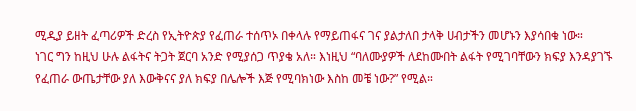ሚዲያ ይዘት ፈጣሪዎች ድረስ የኢትዮጵያ የፈጠራ ተሰጥኦ በቀላሉ የማይጠፋና ገና ያልታለበ ታላቅ ሀብታችን መሆኑን እያሳበቁ ነው።
ነገር ግን ከዚህ ሁሉ ልፋትና ትጋት ጀርባ አንድ የሚያሰጋ ጥያቄ አለ። እነዚህ “ባለሙያዎች ለደከሙበት ልፋት የሚገባቸውን ክፍያ እንዳያገኙ የፈጠራ ውጤታቸው ያለ እውቅናና ያለ ክፍያ በሌሎች እጅ የሚባክነው እስከ መቼ ነው?” የሚል።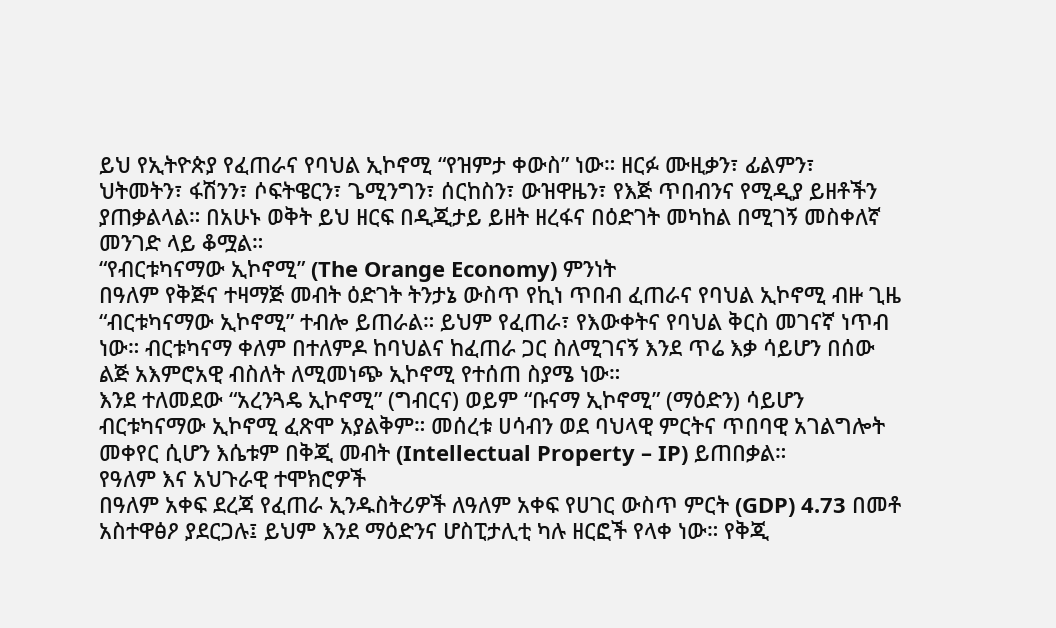ይህ የኢትዮጵያ የፈጠራና የባህል ኢኮኖሚ “የዝምታ ቀውስ” ነው። ዘርፉ ሙዚቃን፣ ፊልምን፣ ህትመትን፣ ፋሽንን፣ ሶፍትዌርን፣ ጌሚንግን፣ ሰርከስን፣ ውዝዋዜን፣ የእጅ ጥበብንና የሚዲያ ይዘቶችን ያጠቃልላል። በአሁኑ ወቅት ይህ ዘርፍ በዲጂታይ ይዘት ዘረፋና በዕድገት መካከል በሚገኝ መስቀለኛ መንገድ ላይ ቆሟል።
“የብርቱካናማው ኢኮኖሚ” (The Orange Economy) ምንነት
በዓለም የቅጅና ተዛማጅ መብት ዕድገት ትንታኔ ውስጥ የኪነ ጥበብ ፈጠራና የባህል ኢኮኖሚ ብዙ ጊዜ “ብርቱካናማው ኢኮኖሚ” ተብሎ ይጠራል። ይህም የፈጠራ፣ የእውቀትና የባህል ቅርስ መገናኛ ነጥብ ነው። ብርቱካናማ ቀለም በተለምዶ ከባህልና ከፈጠራ ጋር ስለሚገናኝ እንደ ጥሬ እቃ ሳይሆን በሰው ልጅ አእምሮአዊ ብስለት ለሚመነጭ ኢኮኖሚ የተሰጠ ስያሜ ነው።
እንደ ተለመደው “አረንጓዴ ኢኮኖሚ” (ግብርና) ወይም “ቡናማ ኢኮኖሚ” (ማዕድን) ሳይሆን ብርቱካናማው ኢኮኖሚ ፈጽሞ አያልቅም። መሰረቱ ሀሳብን ወደ ባህላዊ ምርትና ጥበባዊ አገልግሎት መቀየር ሲሆን እሴቱም በቅጂ መብት (Intellectual Property – IP) ይጠበቃል።
የዓለም እና አህጉራዊ ተሞክሮዎች
በዓለም አቀፍ ደረጃ የፈጠራ ኢንዱስትሪዎች ለዓለም አቀፍ የሀገር ውስጥ ምርት (GDP) 4.73 በመቶ አስተዋፅዖ ያደርጋሉ፤ ይህም እንደ ማዕድንና ሆስፒታሊቲ ካሉ ዘርፎች የላቀ ነው። የቅጂ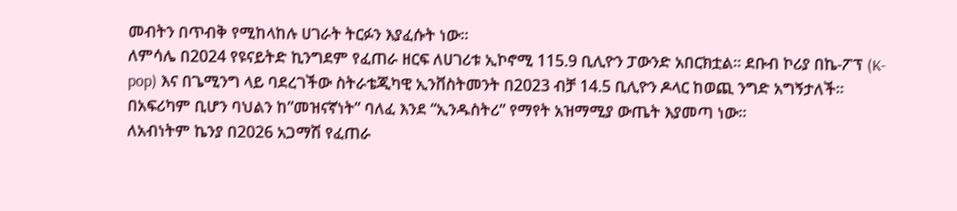መብትን በጥብቅ የሚከላከሉ ሀገራት ትርፉን እያፈሱት ነው።
ለምሳሌ በ2024 የዩናይትድ ኪንግደም የፈጠራ ዘርፍ ለሀገሪቱ ኢኮኖሚ 115.9 ቢሊዮን ፓውንድ አበርክቷል። ደቡብ ኮሪያ በኬ-ፖፕ (K-pop) እና በጌሚንግ ላይ ባደረገችው ስትራቴጂካዊ ኢንቨስትመንት በ2023 ብቻ 14.5 ቢሊዮን ዶላር ከወጪ ንግድ አግኝታለች።
በአፍሪካም ቢሆን ባህልን ከ”መዝናኛነት” ባለፈ እንደ “ኢንዱስትሪ” የማየት አዝማሚያ ውጤት እያመጣ ነው።
ለአብነትም ኬንያ በ2026 አጋማሽ የፈጠራ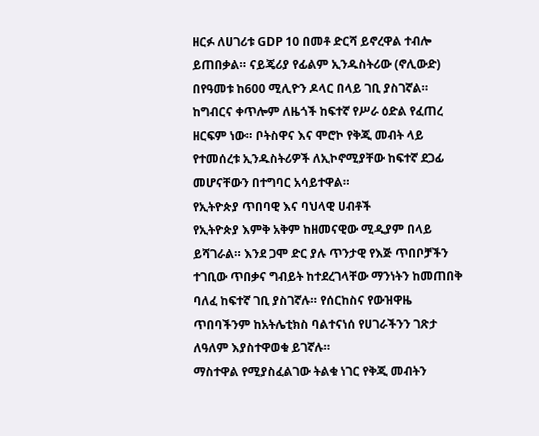ዘርፉ ለሀገሪቱ GDP 10 በመቶ ድርሻ ይኖረዋል ተብሎ ይጠበቃል። ናይጄሪያ የፊልም ኢንዱስትሪው (ኖሊውድ) በየዓመቱ ከ600 ሚሊዮን ዶላር በላይ ገቢ ያስገኛል። ከግብርና ቀጥሎም ለዜጎች ከፍተኛ የሥራ ዕድል የፈጠረ ዘርፍም ነው። ቦትስዋና እና ሞሮኮ የቅጂ መብት ላይ የተመሰረቱ ኢንዱስትሪዎች ለኢኮኖሚያቸው ከፍተኛ ደጋፊ መሆናቸውን በተግባር አሳይተዋል።
የኢትዮጵያ ጥበባዊ እና ባህላዊ ሀብቶች
የኢትዮጵያ እምቅ አቅም ከዘመናዊው ሚዲያም በላይ ይሻገራል። እንደ ጋሞ ድር ያሉ ጥንታዊ የእጅ ጥበቦቻችን ተገቢው ጥበቃና ግብይት ከተደረገላቸው ማንነትን ከመጠበቅ ባለፈ ከፍተኛ ገቢ ያስገኛሉ። የሰርከስና የውዝዋዜ ጥበባችንም ከአትሌቲክስ ባልተናነሰ የሀገራችንን ገጽታ ለዓለም እያስተዋወቁ ይገኛሉ።
ማስተዋል የሚያስፈልገው ትልቁ ነገር የቅጂ መብትን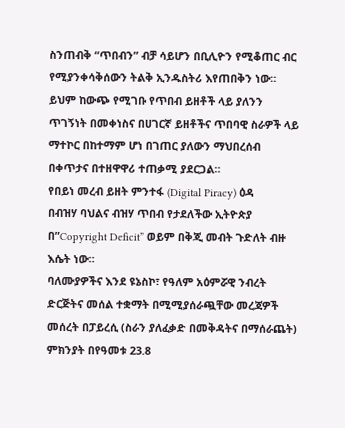ስንጠብቅ “ጥበብን” ብቻ ሳይሆን በቢሊዮን የሚቆጠር ብር የሚያንቀሳቅሰውን ትልቅ ኢንዱስትሪ እየጠበቅን ነው። ይህም ከውጭ የሚገቡ የጥበብ ይዘቶች ላይ ያለንን ጥገኝነት በመቀነስና በሀገርኛ ይዘቶችና ጥበባዊ ስራዎች ላይ ማተኮር በከተማም ሆነ በገጠር ያለውን ማህበረሰብ በቀጥታና በተዘዋዋሪ ተጠቃሚ ያደርጋል።
የበይነ መረብ ይዘት ምንተፋ (Digital Piracy) ዕዳ
በብዝሃ ባህልና ብዝሃ ጥበብ የታደለችው ኢትዮጵያ በ”Copyright Deficit” ወይም በቅጂ መብት ጉድለት ብዙ እሴት ነው።
ባለሙያዎችና እንደ ዩኔስኮ፣ የዓለም አዕምሯዊ ንብረት ድርጅትና መሰል ተቋማት በሚሚያሰራጯቸው መረጃዎች መሰረት በፓይረሲ (ስራን ያለፈቃድ በመቅዳትና በማሰራጨት) ምክንያት በየዓመቱ 23.8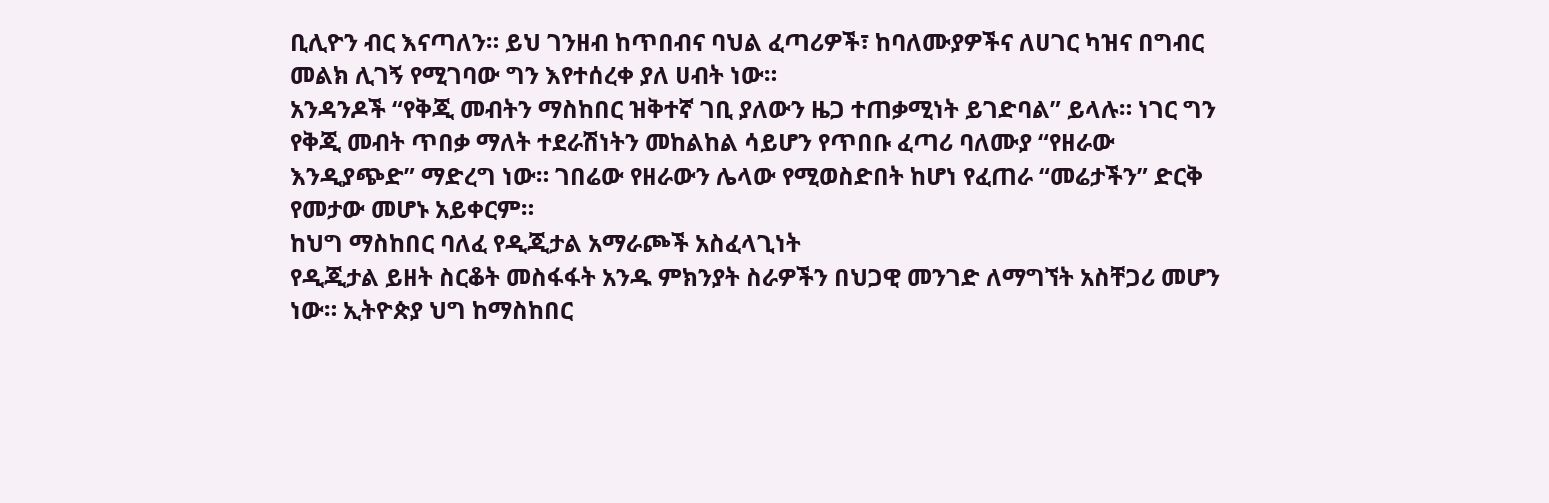ቢሊዮን ብር እናጣለን። ይህ ገንዘብ ከጥበብና ባህል ፈጣሪዎች፣ ከባለሙያዎችና ለሀገር ካዝና በግብር መልክ ሊገኝ የሚገባው ግን እየተሰረቀ ያለ ሀብት ነው።
አንዳንዶች “የቅጂ መብትን ማስከበር ዝቅተኛ ገቢ ያለውን ዜጋ ተጠቃሚነት ይገድባል” ይላሉ። ነገር ግን የቅጂ መብት ጥበቃ ማለት ተደራሽነትን መከልከል ሳይሆን የጥበቡ ፈጣሪ ባለሙያ “የዘራው እንዲያጭድ” ማድረግ ነው። ገበሬው የዘራውን ሌላው የሚወስድበት ከሆነ የፈጠራ “መሬታችን” ድርቅ የመታው መሆኑ አይቀርም።
ከህግ ማስከበር ባለፈ የዲጂታል አማራጮች አስፈላጊነት
የዲጂታል ይዘት ስርቆት መስፋፋት አንዱ ምክንያት ስራዎችን በህጋዊ መንገድ ለማግኘት አስቸጋሪ መሆን ነው። ኢትዮጵያ ህግ ከማስከበር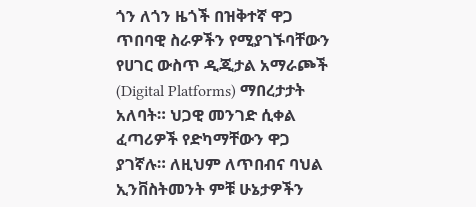ጎን ለጎን ዜጎች በዝቅተኛ ዋጋ ጥበባዊ ስራዎችን የሚያገኙባቸውን የሀገር ውስጥ ዲጂታል አማራጮች (Digital Platforms) ማበረታታት አለባት። ህጋዊ መንገድ ሲቀል ፈጣሪዎች የድካማቸውን ዋጋ ያገኛሉ። ለዚህም ለጥበብና ባህል ኢንቨስትመንት ምቹ ሁኔታዎችን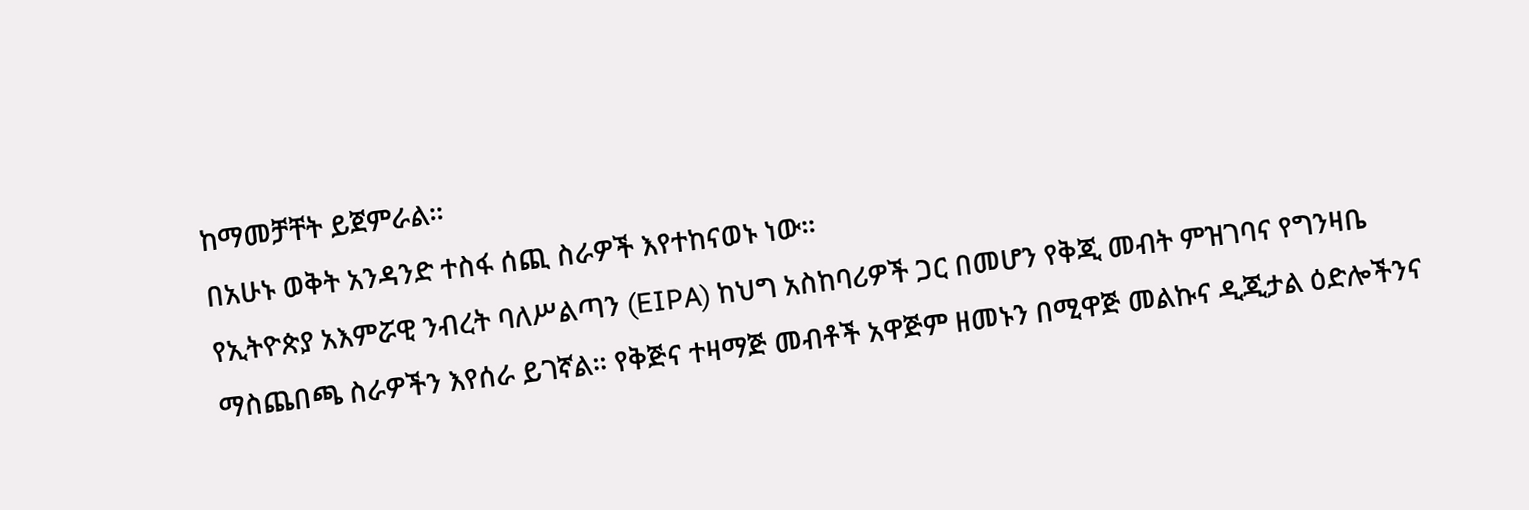ከማመቻቸት ይጀምራል።
በአሁኑ ወቅት አንዳንድ ተስፋ ሰጪ ስራዎች እየተከናወኑ ነው።
የኢትዮጵያ አእምሯዊ ንብረት ባለሥልጣን (EIPA) ከህግ አስከባሪዎች ጋር በመሆን የቅጂ መብት ምዝገባና የግንዛቤ ማስጨበጫ ስራዎችን እየሰራ ይገኛል። የቅጅና ተዛማጅ መብቶች አዋጅም ዘመኑን በሚዋጅ መልኩና ዲጂታል ዕድሎችንና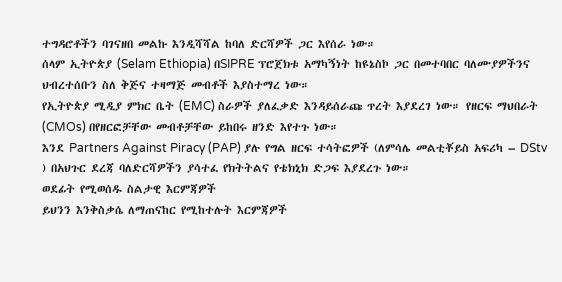ተግዳሮቶችን ባገናዘበ መልኩ እንዲሻሻል ከባለ ድርሻዎች ጋር እየሰራ ነው።
ሰላም ኢትዮጵያ (Selam Ethiopia) በSIPRE ፕሮጀክቱ አማካኝነት ከዩኔስኮ ጋር በመተባበር ባለሙያዎችንና ህብረተሰቡን ስለ ቅጅና ተዛማጅ መብቶች እያስተማረ ነው።
የኢትዮጵያ ሚዲያ ምክር ቤት (EMC) ስራዎች ያለፈቃድ እንዳይሰራጩ ጥረት እያደረገ ነው። የዘርፍ ማህበራት (CMOs) በየዘርፎቻቸው መብቶቻቸው ይከበሩ ዘንድ እየተጉ ነው።
እንደ Partners Against Piracy (PAP) ያሉ የግል ዘርፍ ተሳትፎዎች (ለምሳሌ መልቲቾይስ አፍሪካ – DStv ) በአህጉር ደረጃ ባለድርሻዎችን ያሳተፈ የክትትልና የቴክኒክ ድጋፍ እያደረጉ ነው።
ወደፊት የሚወሰዱ ስልታዊ እርምጃዎች
ይህንን እንቅስቃሴ ለማጠናከር የሚከተሉት እርምጃዎች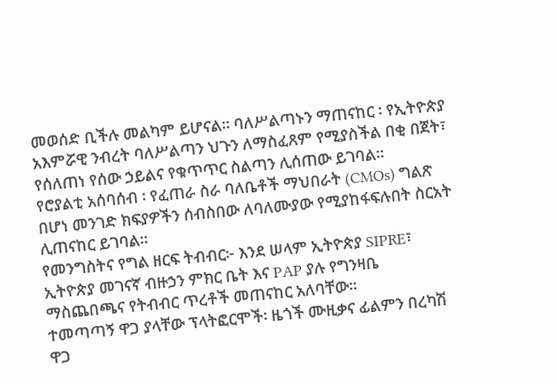መወሰድ ቢችሉ መልካም ይሆናል። ባለሥልጣኑን ማጠናከር ፡ የኢትዮጵያ አእምሯዊ ንብረት ባለሥልጣን ህጉን ለማስፈጸም የሚያስችል በቂ በጀት፣ የሰለጠነ የሰው ኃይልና የቁጥጥር ስልጣን ሊሰጠው ይገባል።
የሮያልቲ አሰባሰብ ፡ የፈጠራ ስራ ባለቤቶች ማህበራት (CMOs) ግልጽ በሆነ መንገድ ክፍያዎችን ሰብስበው ለባለሙያው የሚያከፋፍሉበት ስርአት ሊጠናከር ይገባል።
የመንግስትና የግል ዘርፍ ትብብር፦ እንደ ሠላም ኢትዮጵያ SIPRE፣ ኢትዮጵያ መገናኛ ብዙኃን ምክር ቤት እና PAP ያሉ የግንዛቤ ማስጨበጫና የትብብር ጥረቶች መጠናከር አለባቸው።
ተመጣጣኝ ዋጋ ያላቸው ፕላትፎርሞች፡ ዜጎች ሙዚቃና ፊልምን በረካሽ ዋጋ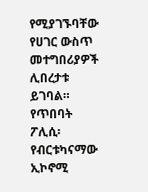የሚያገኙባቸው የሀገር ውስጥ መተግበሪያዎች ሊበረታቱ ይገባል።
የጥበባት ፖሊሲ፡ የብርቱካናማው ኢኮኖሚ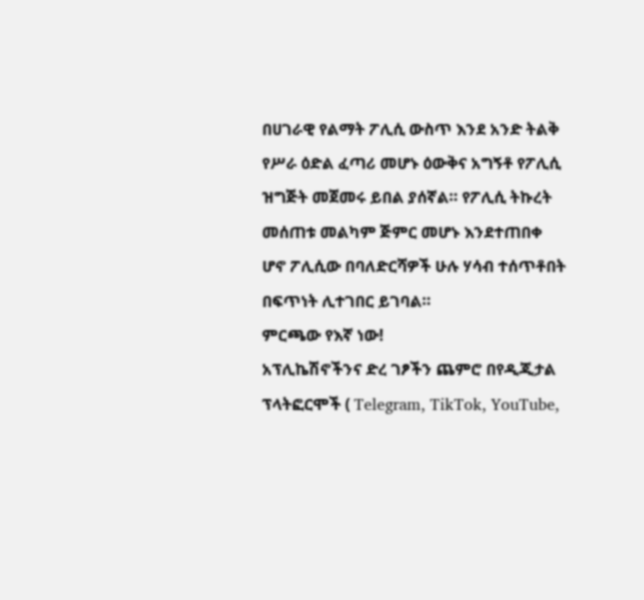በሀገራዊ የልማት ፖሊሲ ውስጥ እንደ አንድ ትልቅ የሥራ ዕድል ፈጣሪ መሆኑ ዕውቅና አግኝቶ የፖሊሲ ዝግጅት መጀመሩ ይበል ያሰኛል። የፖሊሲ ትኩረት መሰጠቱ መልካም ጅምር መሆኑ እንደተጠበቀ ሆኖ ፖሊሲው በባለድርሻዎች ሁሉ ሃሳብ ተሰጥቶበት በፍጥነት ሊተገበር ይገባል።
ምርጫው የእኛ ነው!
አፕሊኬሽኖችንና ድረ ገፆችን ጨምሮ በየዲጂታል ፕላትፎርሞች ( Telegram, TikTok, YouTube,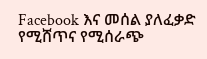Facebook እና መሰል ያለፈቃድ የሚሸጥና የሚሰራጭ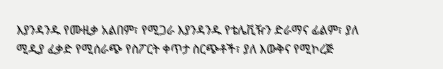እያንዳንዱ የሙዚቃ አልበም፣ የሚጋራ እያንዳንዱ የቴሌቪዥን ድራማና ፊልም፣ ያለ ሚዲያ ፈቃድ የሚሰራጭ የስፖርት ቀጥታ ስርጭቶች፣ ያለ እውቅና የሚኮረጅ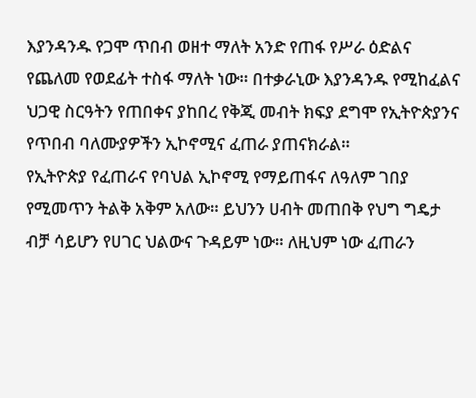እያንዳንዱ የጋሞ ጥበብ ወዘተ ማለት አንድ የጠፋ የሥራ ዕድልና የጨለመ የወደፊት ተስፋ ማለት ነው። በተቃራኒው እያንዳንዱ የሚከፈልና ህጋዊ ስርዓትን የጠበቀና ያከበረ የቅጂ መብት ክፍያ ደግሞ የኢትዮጵያንና የጥበብ ባለሙያዎችን ኢኮኖሚና ፈጠራ ያጠናክራል።
የኢትዮጵያ የፈጠራና የባህል ኢኮኖሚ የማይጠፋና ለዓለም ገበያ የሚመጥን ትልቅ አቅም አለው። ይህንን ሀብት መጠበቅ የህግ ግዴታ ብቻ ሳይሆን የሀገር ህልውና ጉዳይም ነው። ለዚህም ነው ፈጠራን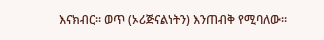እናክብር። ወጥ (ኦሪጅናልነትን) እንጠብቅ የሚባለው።